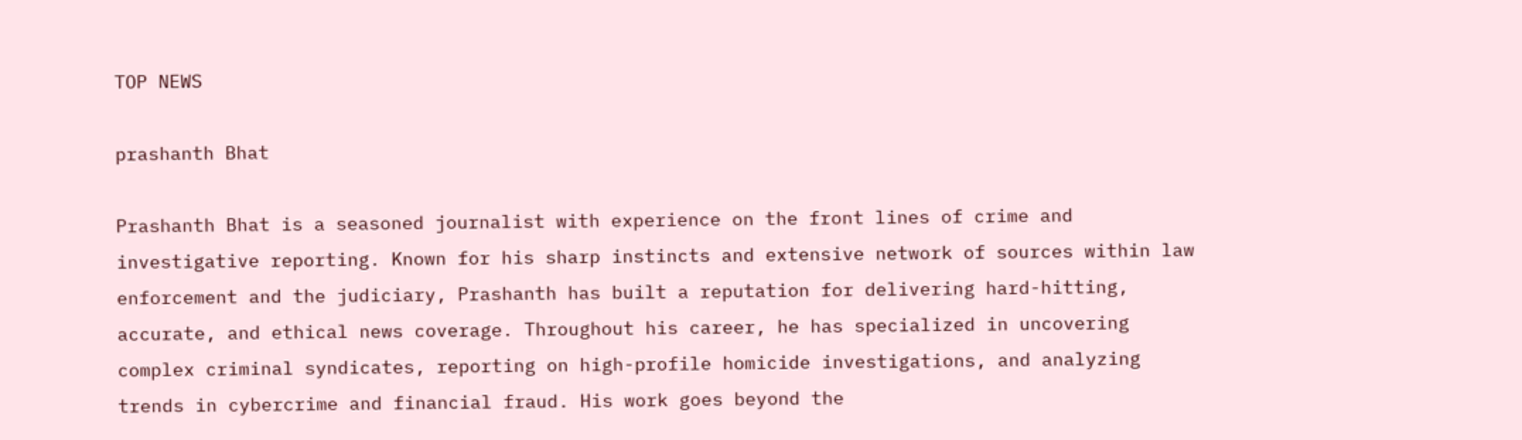TOP NEWS

prashanth Bhat

Prashanth Bhat is a seasoned journalist with experience on the front lines of crime and investigative reporting. Known for his sharp instincts and extensive network of sources within law enforcement and the judiciary, Prashanth has built a reputation for delivering hard-hitting, accurate, and ethical news coverage. Throughout his career, he has specialized in uncovering complex criminal syndicates, reporting on high-profile homicide investigations, and analyzing trends in cybercrime and financial fraud. His work goes beyond the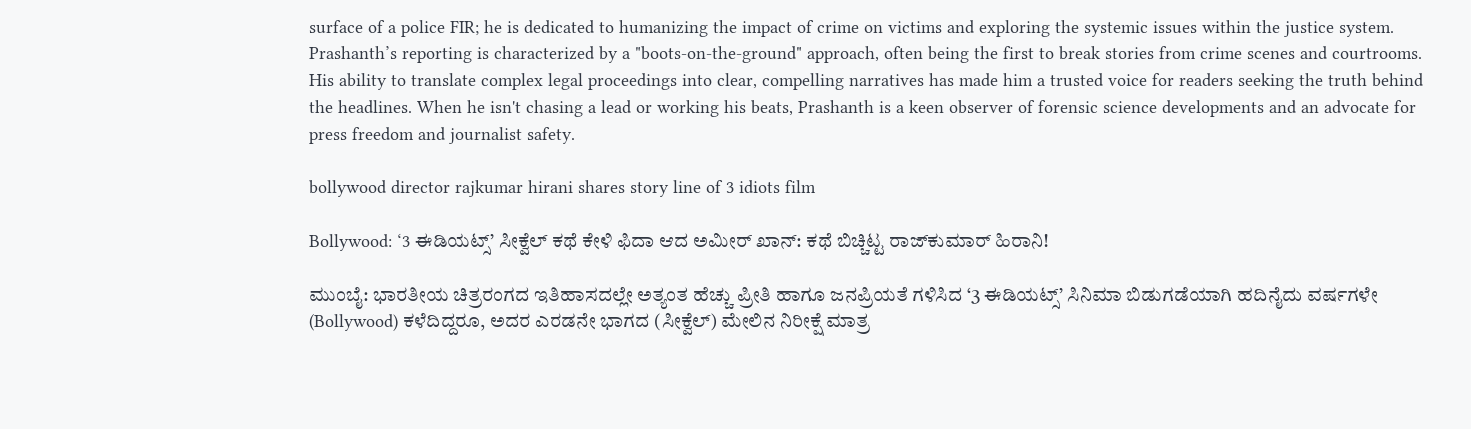surface of a police FIR; he is dedicated to humanizing the impact of crime on victims and exploring the systemic issues within the justice system. Prashanth’s reporting is characterized by a "boots-on-the-ground" approach, often being the first to break stories from crime scenes and courtrooms. His ability to translate complex legal proceedings into clear, compelling narratives has made him a trusted voice for readers seeking the truth behind the headlines. When he isn't chasing a lead or working his beats, Prashanth is a keen observer of forensic science developments and an advocate for press freedom and journalist safety.

bollywood director rajkumar hirani shares story line of 3 idiots film

Bollywood: ‘3 ಈಡಿಯಟ್ಸ್’ ಸೀಕ್ವೆಲ್ ಕಥೆ ಕೇಳಿ ಫಿದಾ ಆದ ಅಮೀರ್ ಖಾನ್: ಕಥೆ ಬಿಚ್ಚಿಟ್ಟ ರಾಜ್‌ಕುಮಾರ್ ಹಿರಾನಿ!

ಮುಂಬೈ: ಭಾರತೀಯ ಚಿತ್ರರಂಗದ ಇತಿಹಾಸದಲ್ಲೇ ಅತ್ಯಂತ ಹೆಚ್ಚು ಪ್ರೀತಿ ಹಾಗೂ ಜನಪ್ರಿಯತೆ ಗಳಿಸಿದ ‘3 ಈಡಿಯಟ್ಸ್’ ಸಿನಿಮಾ ಬಿಡುಗಡೆಯಾಗಿ ಹದಿನೈದು ವರ್ಷಗಳೇ (Bollywood) ಕಳೆದಿದ್ದರೂ, ಅದರ ಎರಡನೇ ಭಾಗದ (ಸೀಕ್ವೆಲ್) ಮೇಲಿನ ನಿರೀಕ್ಷೆ ಮಾತ್ರ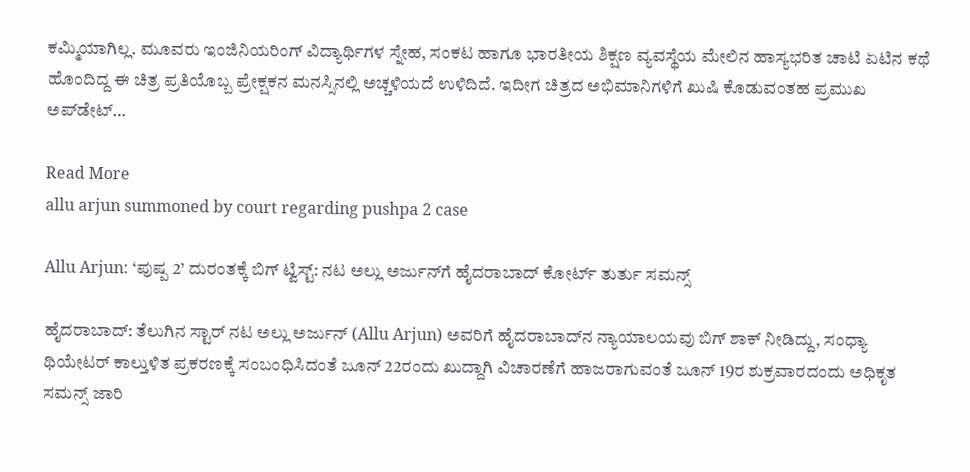ಕಮ್ಮಿಯಾಗಿಲ್ಲ. ಮೂವರು ಇಂಜಿನಿಯರಿಂಗ್ ವಿದ್ಯಾರ್ಥಿಗಳ ಸ್ನೇಹ, ಸಂಕಟ ಹಾಗೂ ಭಾರತೀಯ ಶಿಕ್ಷಣ ವ್ಯವಸ್ಥೆಯ ಮೇಲಿನ ಹಾಸ್ಯಭರಿತ ಚಾಟಿ ಏಟಿನ ಕಥೆ ಹೊಂದಿದ್ದ ಈ ಚಿತ್ರ ಪ್ರತಿಯೊಬ್ಬ ಪ್ರೇಕ್ಷಕನ ಮನಸ್ಸಿನಲ್ಲಿ ಅಚ್ಚಳಿಯದೆ ಉಳಿದಿದೆ. ಇದೀಗ ಚಿತ್ರದ ಅಭಿಮಾನಿಗಳಿಗೆ ಖುಷಿ ಕೊಡುವಂತಹ ಪ್ರಮುಖ ಅಪ್‌ಡೇಟ್…

Read More
allu arjun summoned by court regarding pushpa 2 case

Allu Arjun: ‘ಪುಷ್ಪ 2’ ದುರಂತಕ್ಕೆ ಬಿಗ್ ಟ್ವಿಸ್ಟ್: ನಟ ಅಲ್ಲು ಅರ್ಜುನ್‌ಗೆ ಹೈದರಾಬಾದ್ ಕೋರ್ಟ್ ತುರ್ತು ಸಮನ್ಸ್

ಹೈದರಾಬಾದ್: ತೆಲುಗಿನ ಸ್ಟಾರ್ ನಟ ಅಲ್ಲು ಅರ್ಜುನ್ (Allu Arjun) ಅವರಿಗೆ ಹೈದರಾಬಾದ್‌ನ ನ್ಯಾಯಾಲಯವು ಬಿಗ್ ಶಾಕ್ ನೀಡಿದ್ದು, ಸಂಧ್ಯಾ ಥಿಯೇಟರ್ ಕಾಲ್ತುಳಿತ ಪ್ರಕರಣಕ್ಕೆ ಸಂಬಂಧಿಸಿದಂತೆ ಜೂನ್ 22ರಂದು ಖುದ್ದಾಗಿ ವಿಚಾರಣೆಗೆ ಹಾಜರಾಗುವಂತೆ ಜೂನ್ 19ರ ಶುಕ್ರವಾರದಂದು ಅಧಿಕೃತ ಸಮನ್ಸ್ ಜಾರಿ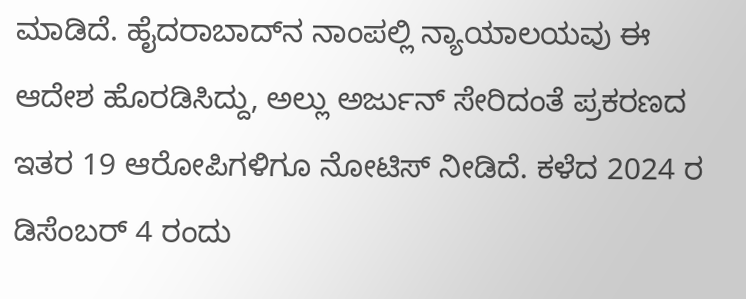ಮಾಡಿದೆ. ಹೈದರಾಬಾದ್‌ನ ನಾಂಪಲ್ಲಿ ನ್ಯಾಯಾಲಯವು ಈ ಆದೇಶ ಹೊರಡಿಸಿದ್ದು, ಅಲ್ಲು ಅರ್ಜುನ್ ಸೇರಿದಂತೆ ಪ್ರಕರಣದ ಇತರ 19 ಆರೋಪಿಗಳಿಗೂ ನೋಟಿಸ್ ನೀಡಿದೆ. ಕಳೆದ 2024 ರ ಡಿಸೆಂಬರ್ 4 ರಂದು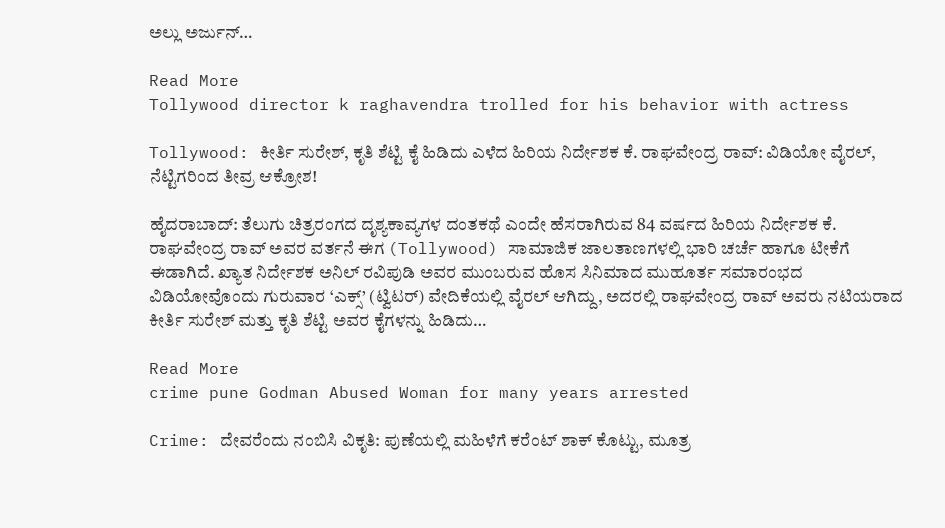ಅಲ್ಲು ಅರ್ಜುನ್…

Read More
Tollywood director k raghavendra trolled for his behavior with actress

Tollywood: ಕೀರ್ತಿ ಸುರೇಶ್, ಕೃತಿ ಶೆಟ್ಟಿ ಕೈ ಹಿಡಿದು ಎಳೆದ ಹಿರಿಯ ನಿರ್ದೇಶಕ ಕೆ. ರಾಘವೇಂದ್ರ ರಾವ್: ವಿಡಿಯೋ ವೈರಲ್, ನೆಟ್ಟಿಗರಿಂದ ತೀವ್ರ ಆಕ್ರೋಶ!

ಹೈದರಾಬಾದ್: ತೆಲುಗು ಚಿತ್ರರಂಗದ ದೃಶ್ಯಕಾವ್ಯಗಳ ದಂತಕಥೆ ಎಂದೇ ಹೆಸರಾಗಿರುವ 84 ವರ್ಷದ ಹಿರಿಯ ನಿರ್ದೇಶಕ ಕೆ. ರಾಘವೇಂದ್ರ ರಾವ್ ಅವರ ವರ್ತನೆ ಈಗ (Tollywood) ಸಾಮಾಜಿಕ ಜಾಲತಾಣಗಳಲ್ಲಿ ಭಾರಿ ಚರ್ಚೆ ಹಾಗೂ ಟೀಕೆಗೆ ಈಡಾಗಿದೆ. ಖ್ಯಾತ ನಿರ್ದೇಶಕ ಅನಿಲ್ ರವಿಪುಡಿ ಅವರ ಮುಂಬರುವ ಹೊಸ ಸಿನಿಮಾದ ಮುಹೂರ್ತ ಸಮಾರಂಭದ ವಿಡಿಯೋವೊಂದು ಗುರುವಾರ ‘ಎಕ್ಸ್’ (ಟ್ವಿಟರ್) ವೇದಿಕೆಯಲ್ಲಿ ವೈರಲ್ ಆಗಿದ್ದು, ಅದರಲ್ಲಿ ರಾಘವೇಂದ್ರ ರಾವ್ ಅವರು ನಟಿಯರಾದ ಕೀರ್ತಿ ಸುರೇಶ್ ಮತ್ತು ಕೃತಿ ಶೆಟ್ಟಿ ಅವರ ಕೈಗಳನ್ನು ಹಿಡಿದು…

Read More
crime pune Godman Abused Woman for many years arrested

Crime: ದೇವರೆಂದು ನಂಬಿಸಿ ವಿಕೃತಿ: ಪುಣೆಯಲ್ಲಿ ಮಹಿಳೆಗೆ ಕರೆಂಟ್ ಶಾಕ್ ಕೊಟ್ಟು, ಮೂತ್ರ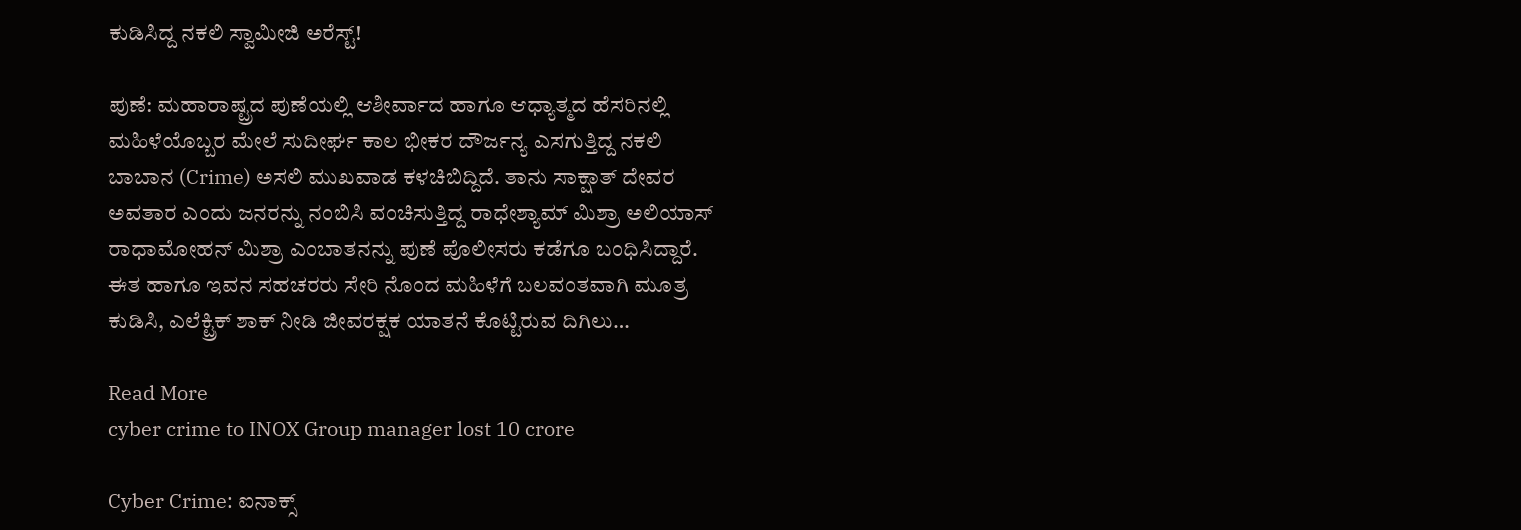ಕುಡಿಸಿದ್ದ ನಕಲಿ ಸ್ವಾಮೀಜಿ ಅರೆಸ್ಟ್!

ಪುಣೆ: ಮಹಾರಾಷ್ಟ್ರದ ಪುಣೆಯಲ್ಲಿ ಆಶೀರ್ವಾದ ಹಾಗೂ ಆಧ್ಯಾತ್ಮದ ಹೆಸರಿನಲ್ಲಿ ಮಹಿಳೆಯೊಬ್ಬರ ಮೇಲೆ ಸುದೀರ್ಘ ಕಾಲ ಭೀಕರ ದೌರ್ಜನ್ಯ ಎಸಗುತ್ತಿದ್ದ ನಕಲಿ ಬಾಬಾನ (Crime) ಅಸಲಿ ಮುಖವಾಡ ಕಳಚಿಬಿದ್ದಿದೆ. ತಾನು ಸಾಕ್ಷಾತ್ ದೇವರ ಅವತಾರ ಎಂದು ಜನರನ್ನು ನಂಬಿಸಿ ವಂಚಿಸುತ್ತಿದ್ದ ರಾಧೇಶ್ಯಾಮ್ ಮಿಶ್ರಾ ಅಲಿಯಾಸ್ ರಾಧಾಮೋಹನ್ ಮಿಶ್ರಾ ಎಂಬಾತನನ್ನು ಪುಣೆ ಪೊಲೀಸರು ಕಡೆಗೂ ಬಂಧಿಸಿದ್ದಾರೆ. ಈತ ಹಾಗೂ ಇವನ ಸಹಚರರು ಸೇರಿ ನೊಂದ ಮಹಿಳೆಗೆ ಬಲವಂತವಾಗಿ ಮೂತ್ರ ಕುಡಿಸಿ, ಎಲೆಕ್ಟ್ರಿಕ್ ಶಾಕ್ ನೀಡಿ ಜೀವರಕ್ಷಕ ಯಾತನೆ ಕೊಟ್ಟಿರುವ ದಿಗಿಲು…

Read More
cyber crime to INOX Group manager lost 10 crore

Cyber Crime: ಐನಾಕ್ಸ್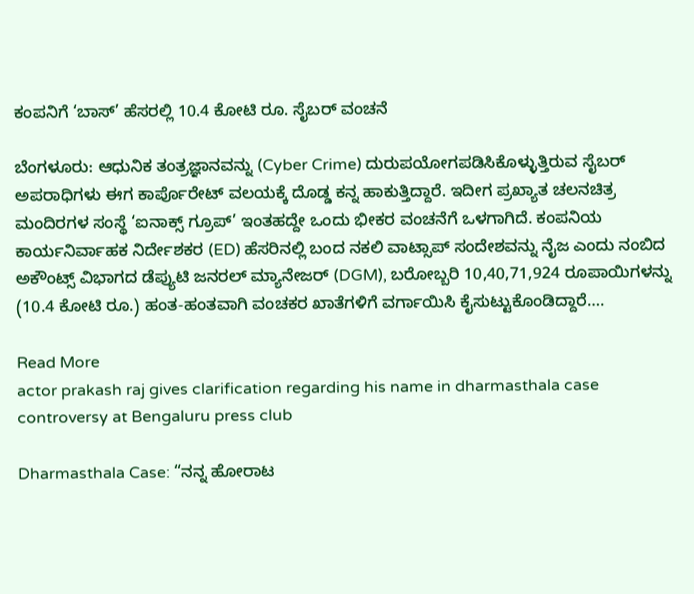ಕಂಪನಿಗೆ ‘ಬಾಸ್’ ಹೆಸರಲ್ಲಿ 10.4 ಕೋಟಿ ರೂ. ಸೈಬರ್ ವಂಚನೆ

ಬೆಂಗಳೂರು: ಆಧುನಿಕ ತಂತ್ರಜ್ಞಾನವನ್ನು (Cyber Crime) ದುರುಪಯೋಗಪಡಿಸಿಕೊಳ್ಳುತ್ತಿರುವ ಸೈಬರ್ ಅಪರಾಧಿಗಳು ಈಗ ಕಾರ್ಪೊರೇಟ್ ವಲಯಕ್ಕೆ ದೊಡ್ಡ ಕನ್ನ ಹಾಕುತ್ತಿದ್ದಾರೆ. ಇದೀಗ ಪ್ರಖ್ಯಾತ ಚಲನಚಿತ್ರ ಮಂದಿರಗಳ ಸಂಸ್ಥೆ ‘ಐನಾಕ್ಸ್ ಗ್ರೂಪ್’ ಇಂತಹದ್ದೇ ಒಂದು ಭೀಕರ ವಂಚನೆಗೆ ಒಳಗಾಗಿದೆ. ಕಂಪನಿಯ ಕಾರ್ಯನಿರ್ವಾಹಕ ನಿರ್ದೇಶಕರ (ED) ಹೆಸರಿನಲ್ಲಿ ಬಂದ ನಕಲಿ ವಾಟ್ಸಾಪ್ ಸಂದೇಶವನ್ನು ನೈಜ ಎಂದು ನಂಬಿದ ಅಕೌಂಟ್ಸ್ ವಿಭಾಗದ ಡೆಪ್ಯುಟಿ ಜನರಲ್ ಮ್ಯಾನೇಜರ್ (DGM), ಬರೋಬ್ಬರಿ 10,40,71,924 ರೂಪಾಯಿಗಳನ್ನು (10.4 ಕೋಟಿ ರೂ.) ಹಂತ-ಹಂತವಾಗಿ ವಂಚಕರ ಖಾತೆಗಳಿಗೆ ವರ್ಗಾಯಿಸಿ ಕೈಸುಟ್ಟುಕೊಂಡಿದ್ದಾರೆ….

Read More
actor prakash raj gives clarification regarding his name in dharmasthala case controversy at Bengaluru press club

Dharmasthala Case: “ನನ್ನ ಹೋರಾಟ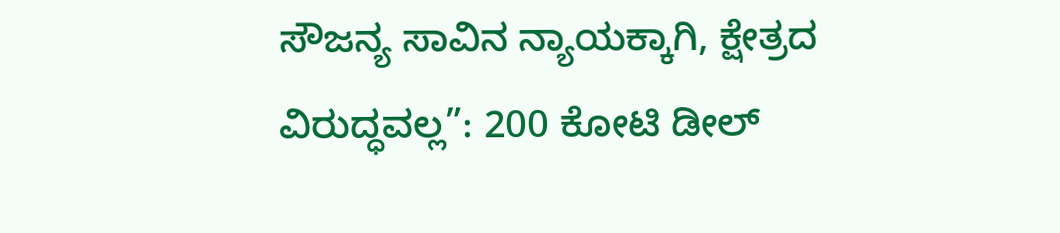ಸೌಜನ್ಯ ಸಾವಿನ ನ್ಯಾಯಕ್ಕಾಗಿ, ಕ್ಷೇತ್ರದ ವಿರುದ್ಧವಲ್ಲ”: 200 ಕೋಟಿ ಡೀಲ್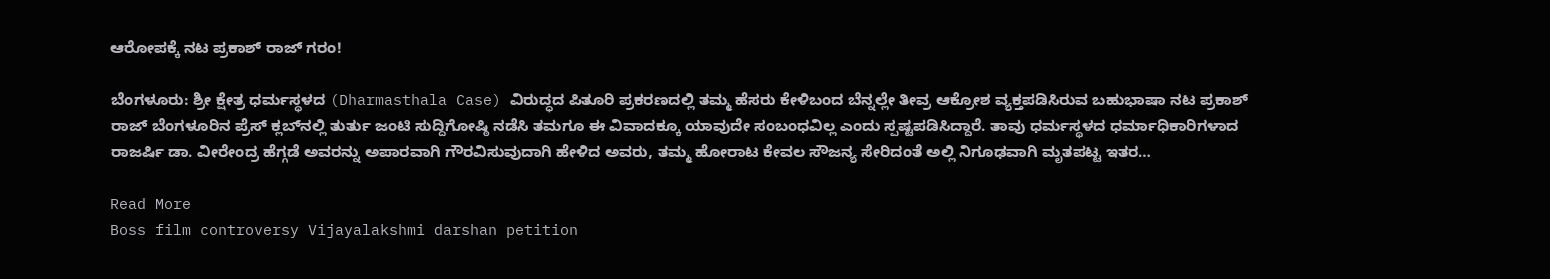ಆರೋಪಕ್ಕೆ ನಟ ಪ್ರಕಾಶ್ ರಾಜ್ ಗರಂ!

ಬೆಂಗಳೂರು: ಶ್ರೀ ಕ್ಷೇತ್ರ ಧರ್ಮಸ್ಥಳದ (Dharmasthala Case) ವಿರುದ್ಧದ ಪಿತೂರಿ ಪ್ರಕರಣದಲ್ಲಿ ತಮ್ಮ ಹೆಸರು ಕೇಳಿಬಂದ ಬೆನ್ನಲ್ಲೇ ತೀವ್ರ ಆಕ್ರೋಶ ವ್ಯಕ್ತಪಡಿಸಿರುವ ಬಹುಭಾಷಾ ನಟ ಪ್ರಕಾಶ್ ರಾಜ್‌ ಬೆಂಗಳೂರಿನ ಪ್ರೆಸ್ ಕ್ಲಬ್‌ನಲ್ಲಿ ತುರ್ತು ಜಂಟಿ ಸುದ್ದಿಗೋಷ್ಠಿ ನಡೆಸಿ ತಮಗೂ ಈ ವಿವಾದಕ್ಕೂ ಯಾವುದೇ ಸಂಬಂಧವಿಲ್ಲ ಎಂದು ಸ್ಪಷ್ಟಪಡಿಸಿದ್ದಾರೆ. ತಾವು ಧರ್ಮಸ್ಥಳದ ಧರ್ಮಾಧಿಕಾರಿಗಳಾದ ರಾಜರ್ಷಿ ಡಾ. ವೀರೇಂದ್ರ ಹೆಗ್ಗಡೆ ಅವರನ್ನು ಅಪಾರವಾಗಿ ಗೌರವಿಸುವುದಾಗಿ ಹೇಳಿದ ಅವರು, ತಮ್ಮ ಹೋರಾಟ ಕೇವಲ ಸೌಜನ್ಯ ಸೇರಿದಂತೆ ಅಲ್ಲಿ ನಿಗೂಢವಾಗಿ ಮೃತಪಟ್ಟ ಇತರ…

Read More
Boss film controversy Vijayalakshmi darshan petition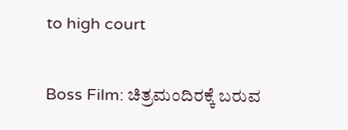to high court

Boss Film: ಚಿತ್ರಮಂದಿರಕ್ಕೆ ಬರುವ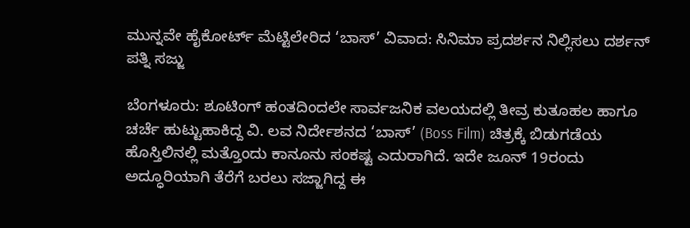ಮುನ್ನವೇ ಹೈಕೋರ್ಟ್ ಮೆಟ್ಟಿಲೇರಿದ ‘ಬಾಸ್’ ವಿವಾದ: ಸಿನಿಮಾ ಪ್ರದರ್ಶನ ನಿಲ್ಲಿಸಲು ದರ್ಶನ್ ಪತ್ನಿ ಸಜ್ಜು

ಬೆಂಗಳೂರು: ಶೂಟಿಂಗ್ ಹಂತದಿಂದಲೇ ಸಾರ್ವಜನಿಕ ವಲಯದಲ್ಲಿ ತೀವ್ರ ಕುತೂಹಲ ಹಾಗೂ ಚರ್ಚೆ ಹುಟ್ಟುಹಾಕಿದ್ದ ವಿ. ಲವ ನಿರ್ದೇಶನದ ‘ಬಾಸ್’ (Boss Film) ಚಿತ್ರಕ್ಕೆ ಬಿಡುಗಡೆಯ ಹೊಸ್ತಿಲಿನಲ್ಲಿ ಮತ್ತೊಂದು ಕಾನೂನು ಸಂಕಷ್ಟ ಎದುರಾಗಿದೆ. ಇದೇ ಜೂನ್ 19ರಂದು ಅದ್ಧೂರಿಯಾಗಿ ತೆರೆಗೆ ಬರಲು ಸಜ್ಜಾಗಿದ್ದ ಈ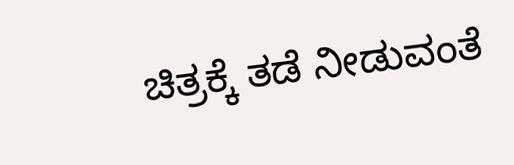ಚಿತ್ರಕ್ಕೆ ತಡೆ ನೀಡುವಂತೆ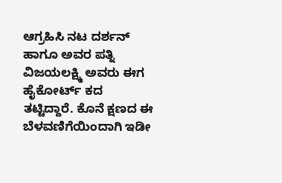ಆಗ್ರಹಿಸಿ ನಟ ದರ್ಶನ್ ಹಾಗೂ ಅವರ ಪತ್ನಿ ವಿಜಯಲಕ್ಷ್ಮಿ ಅವರು ಈಗ ಹೈಕೋರ್ಟ್ ಕದ ತಟ್ಟಿದ್ದಾರೆ. ಕೊನೆ ಕ್ಷಣದ ಈ ಬೆಳವಣಿಗೆಯಿಂದಾಗಿ ಇಡೀ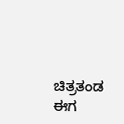ಚಿತ್ರತಂಡ ಈಗ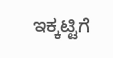ಇಕ್ಕಟ್ಟಿಗೆ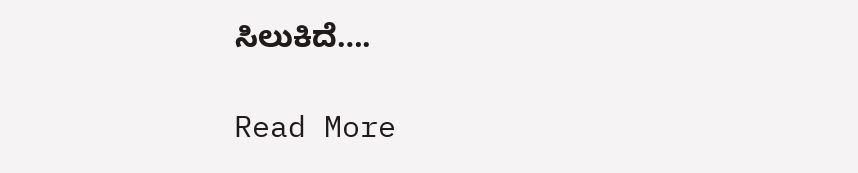ಸಿಲುಕಿದೆ….

Read More